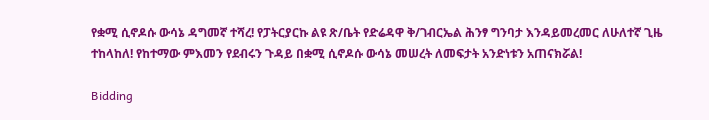የቋሚ ሲኖዶሱ ውሳኔ ዳግመኛ ተሻረ! የፓትርያርኩ ልዩ ጽ/ቤት የድሬዳዋ ቅ/ገብርኤል ሕንፃ ግንባታ እንዳይመረመር ለሁለተኛ ጊዜ ተከላከለ! የከተማው ምእመን የደብሩን ጉዳይ በቋሚ ሲኖዶሱ ውሳኔ መሠረት ለመፍታት አንድነቱን አጠናክሯል!

Bidding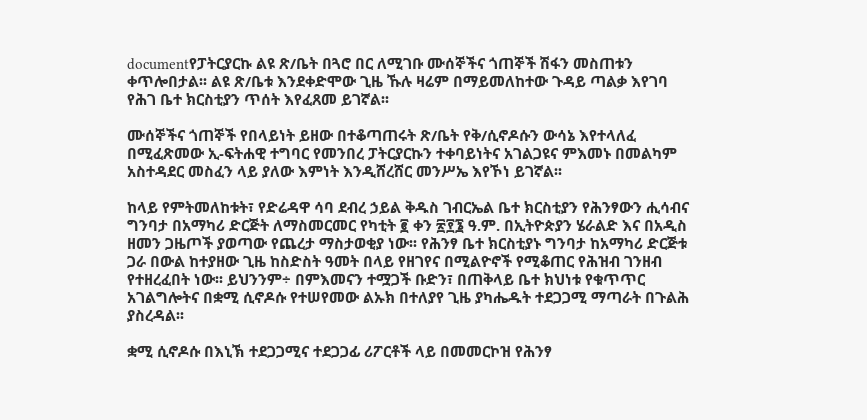documentየፓትርያርኩ ልዩ ጽ/ቤት በጓሮ በር ለሚገቡ ሙሰኞችና ጎጠኞች ሽፋን መስጠቱን ቀጥሎበታል፡፡ ልዩ ጽ/ቤቱ እንደቀድሞው ጊዜ ኹሉ ዛሬም በማይመለከተው ጉዳይ ጣልቃ እየገባ የሕገ ቤተ ክርስቲያን ጥሰት እየፈጸመ ይገኛል፡፡

ሙሰኞችና ጎጠኞች የበላይነት ይዘው በተቆጣጠሩት ጽ/ቤት የቅ/ሲኖዶሱን ውሳኔ እየተላለፈ በሚፈጽመው ኢ-ፍትሐዊ ተግባር የመንበረ ፓትርያርኩን ተቀባይነትና አገልጋዩና ምእመኑ በመልካም አስተዳደር መስፈን ላይ ያለው እምነት እንዲሸረሸር መንሥኤ እየኾነ ይገኛል፡፡

ከላይ የምትመለከቱት፣ የድሬዳዋ ሳባ ደብረ ኃይል ቅዱስ ገብርኤል ቤተ ክርስቲያን የሕንፃውን ሒሳብና ግንባታ በአማካሪ ድርጅት ለማስመርመር የካቲት ፪ ቀን ፳፻፮ ዓ.ም. በኢትዮጵያን ሄራልድ እና በአዲስ ዘመን ጋዜጦች ያወጣው የጨረታ ማስታወቂያ ነው፡፡ የሕንፃ ቤተ ክርስቲያኑ ግንባታ ከአማካሪ ድርጅቱ ጋራ በውል ከተያዘው ጊዜ ከስድስት ዓመት በላይ የዘገየና በሚልዮኖች የሚቆጠር የሕዝብ ገንዘብ የተዘረፈበት ነው፡፡ ይህንንም÷ በምእመናን ተሟጋች ቡድን፣ በጠቅላይ ቤተ ክህነቱ የቁጥጥር አገልግሎትና በቋሚ ሲኖዶሱ የተሠየመው ልኡክ በተለያየ ጊዜ ያካሔዱት ተደጋጋሚ ማጣራት በጉልሕ ያስረዳል፡፡

ቋሚ ሲኖዶሱ በእኒኽ ተደጋጋሚና ተደጋጋፊ ሪፖርቶች ላይ በመመርኮዝ የሕንፃ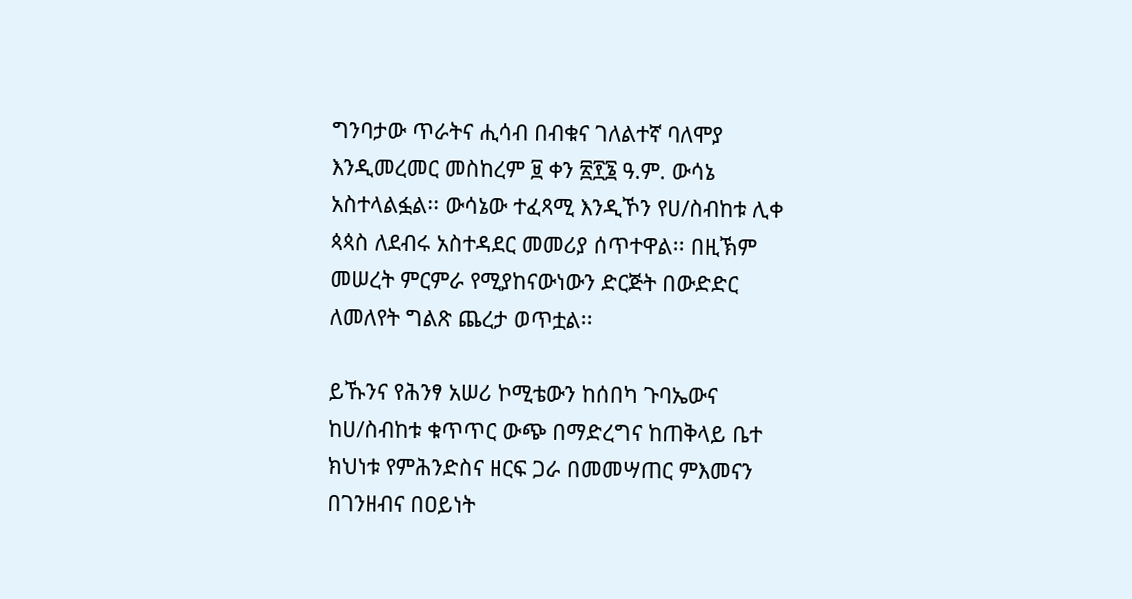ግንባታው ጥራትና ሒሳብ በብቁና ገለልተኛ ባለሞያ እንዲመረመር መስከረም ፱ ቀን ፳፻፮ ዓ.ም. ውሳኔ አስተላልፏል፡፡ ውሳኔው ተፈጻሚ እንዲኾን የሀ/ስብከቱ ሊቀ ጳጳስ ለደብሩ አስተዳደር መመሪያ ሰጥተዋል፡፡ በዚኽም መሠረት ምርምራ የሚያከናውነውን ድርጅት በውድድር ለመለየት ግልጽ ጨረታ ወጥቷል፡፡

ይኹንና የሕንፃ አሠሪ ኮሚቴውን ከሰበካ ጉባኤውና ከሀ/ስብከቱ ቁጥጥር ውጭ በማድረግና ከጠቅላይ ቤተ ክህነቱ የምሕንድስና ዘርፍ ጋራ በመመሣጠር ምእመናን በገንዘብና በዐይነት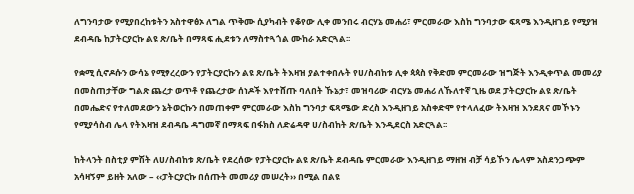ለግንባታው የሚያበረከቱትን አስተዋፅኦ ለግል ጥቅሙ ሲያካብት የቆየው ሊቀ መንበሩ ብርሃኔ መሐሪ፣ ምርመራው እስከ ግንባታው ፍጻሜ እንዲዘገይ የሚያዝ ደብዳቤ ከፓትርያርኩ ልዩ ጽ/ቤት በማጻፍ ሒደቱን ለማስተጓጎል ሙከራ አድርጓል፡፡

የቋሚ ሲኖዶሱን ውሳኔ የሚፃረረውን የፓትርያርኩን ልዩ ጽ/ቤት ትእዛዝ ያልተቀበሉት የሀ/ስብከቱ ሊቀ ጳጳስ የቅድመ ምርመራው ዝግጅት እንዲቀጥል መመሪያ በመስጠታቸው ግልጽ ጨረታ ወጥቶ የጨረታው ሰነዶች እየተሸጡ ባለበት ኹኔታ፣ መዝባሪው ብርሃኔ መሐሪ ለኹለተኛ ጊዜ ወደ ፓትርያርኩ ልዩ ጽ/ቤት በመሔድና የተለመደውን ኔትወርኩን በመጠቀም ምርመራው እስከ ግንባታ ፍጻሜው ድረስ እንዲዘገይ አስቀድሞ የተላለፈው ትእዛዝ እንደጸና መኾኑን የሚያሳስብ ሌላ የትእዛዝ ደብዳቤ ዳግመኛ በማጻፍ በፋክስ ለድሬዳዋ ሀ/ስብከት ጽ/ቤት እንዲደርስ አድርጓል፡፡

ከትላንት በስቲያ ምሽት ለሀ/ስብከቱ ጽ/ቤት የደረሰው የፓትርያርኩ ልዩ ጽ/ቤት ደብዳቤ ምርመራው እንዲዘገይ ማዘዝ ብቻ ሳይኾን ሌላም አስደንጋጭም አሳዛኝም ይዘት አለው – ‹‹ፓትርያርኩ በሰጡት መመሪያ መሠረት›› በሚል በልዩ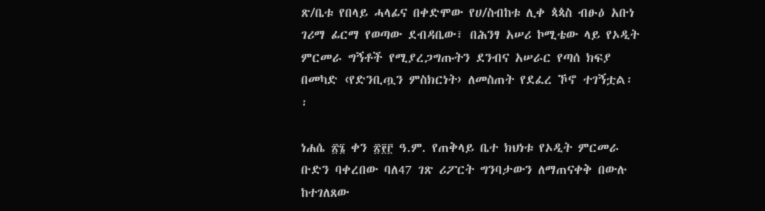ጽ/ቤቱ የበላይ ሓላፊና በቀድሞው የሀ/ስብከቱ ሊቀ ጳጳስ ብፁዕ አቡነ ገሪማ ፊርማ የወጣው ደብዳቤው፣ በሕንፃ አሠሪ ኮሚቴው ላይ የኦዲት ምርመራ ግኝቶች የሚያረጋግጡትን ደንብና አሠራር የጣሰ ክፍያ በመካድ ‹የድንቢጧን ምስክርነት› ለመስጠት የደፈረ ኾኖ ተገኝቷል፡፡

ነሐሴ ፳፮ ቀን ፳፻፫ ዓ.ም. የጠቅላይ ቤተ ክህነቱ የኦዲት ምርመራ ቡድን ባቀረበው ባለ47 ገጽ ሪፖርት ግንባታውን ለማጠናቀቅ በውሉ ከተገለጸው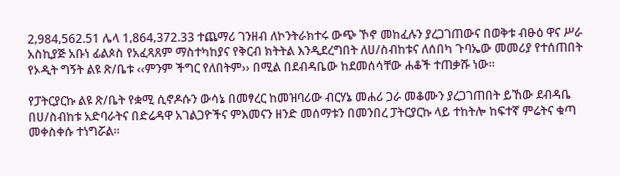2‚984‚562.51 ሌላ 1‚864‚372.33 ተጨማሪ ገንዘብ ለኮንትራክተሩ ውጭ ኾኖ መከፈሉን ያረጋገጠውና በወቅቱ ብፁዕ ዋና ሥራ አስኪያጅ አቡነ ፊልጶስ የአፈጻጸም ማስተካከያና የቅርብ ክትትል እንዲደረግበት ለሀ/ስብከቱና ለሰበካ ጉባኤው መመሪያ የተሰጠበት የኦዲት ግኝት ልዩ ጽ/ቤቱ ‹‹ምንም ችግር የለበትም›› በሚል በደብዳቤው ከደመሰሳቸው ሐቆች ተጠቃሹ ነው፡፡

የፓትርያርኩ ልዩ ጽ/ቤት የቋሚ ሲኖዶሱን ውሳኔ በመፃረር ከመዝባሪው ብርሃኔ መሐሪ ጋራ መቆሙን ያረጋገጠበት ይኸው ደብዳቤ በሀ/ስብከቱ አድባራትና በድሬዳዋ አገልጋዮችና ምእመናን ዘንድ መሰማቱን በመንበረ ፓትርያርኩ ላይ ተከትሎ ከፍተኛ ምሬትና ቁጣ መቀስቀሱ ተነግሯል፡፡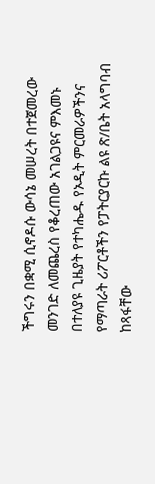ችግሩን በቋሚ ሲኖዶሱ ውሳኔ መሠረት በተጀመረው መንገድ ለመጨረስ የቆረጠው አገልጋዩና ምእመኑ በተለያዩ ጊዜያት የተካሔዱ የኦዲት ምርመራዎችንና የማጣራት ሪፖርቶችን የፓትርያርኩ ልዩ ጽ/ቤት አላግባብ ከጻፋቸው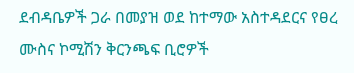ደብዳቤዎች ጋራ በመያዝ ወደ ከተማው አስተዳደርና የፀረ ሙስና ኮሚሽን ቅርንጫፍ ቢሮዎች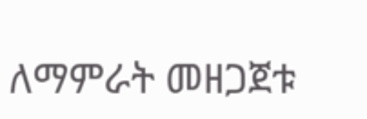ለማምራት መዘጋጀቱ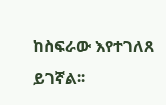ከስፍራው እየተገለጸ ይገኛል፡፡